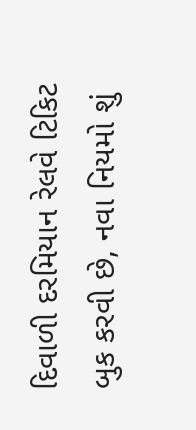દિવાળી દરમિયાન રેલવે ટિકિટ બુક કરવી છે, નવા નિયમો શું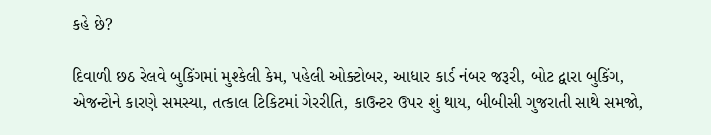કહે છે?

દિવાળી છઠ રેલવે બુકિંગમાં મુશ્કેલી કેમ, પહેલી ઓક્ટોબર, આધાર કાર્ડ નંબર જરૂરી, બોટ દ્વારા બુકિંગ, એજન્ટોને કારણે સમસ્યા, તત્કાલ ટિકિટમાં ગેરરીતિ, કાઉન્ટર ઉપર શું થાય, બીબીસી ગુજરાતી સાથે સમજો,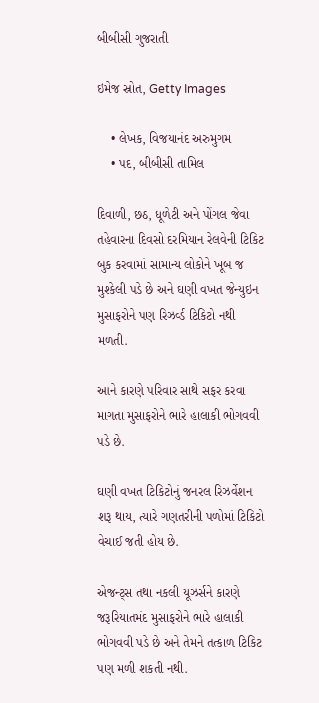બીબીસી ગુજરાતી

ઇમેજ સ્રોત, Getty Images

    • લેખક, વિજયાનંદ અરુમુગમ
    • પદ, બીબીસી તામિલ

દિવાળી, છઠ, ધૂળેટી અને પોંગલ જેવા તહેવારના દિવસો દરમિયાન રેલવેની ટિકિટ બુક કરવામાં સામાન્ય લોકોને ખૂબ જ મુશ્કેલી પડે છે અને ઘણી વખત જેન્યુઇન મુસાફરોને પણ રિઝર્વ્ડ ટિકિટો નથી મળતી.

આને કારણે પરિવાર સાથે સફર કરવા માગતા મુસાફરોને ભારે હાલાકી ભોગવવી પડે છે.

ઘણી વખત ટિકિટોનું જનરલ રિઝર્વેશન શરૂ થાય, ત્યારે ગણતરીની પળોમાં ટિકિટો વેચાઈ જતી હોય છે.

એજન્ટ્સ તથા નકલી યૂઝર્સને કારણે જરૂરિયાતમંદ મુસાફરોને ભારે હાલાકી ભોગવવી પડે છે અને તેમને તત્કાળ ટિકિટ પણ મળી શકતી નથી.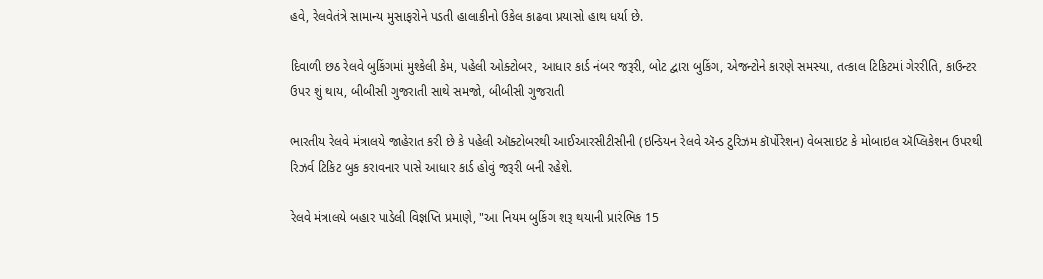હવે, રેલવેતંત્રે સામાન્ય મુસાફરોને પડતી હાલાકીનો ઉકેલ કાઢવા પ્રયાસો હાથ ધર્યા છે.

દિવાળી છઠ રેલવે બુકિંગમાં મુશ્કેલી કેમ, પહેલી ઓક્ટોબર, આધાર કાર્ડ નંબર જરૂરી, બોટ દ્વારા બુકિંગ, એજન્ટોને કારણે સમસ્યા, તત્કાલ ટિકિટમાં ગેરરીતિ, કાઉન્ટર ઉપર શું થાય, બીબીસી ગુજરાતી સાથે સમજો, બીબીસી ગુજરાતી

ભારતીય રેલવે મંત્રાલયે જાહેરાત કરી છે કે પહેલી ઑક્ટોબરથી આઈઆરસીટીસીની (ઇન્ડિયન રેલવે ઍન્ડ ટુરિઝમ કૉર્પોરેશન) વેબસાઇટ કે મોબાઇલ ઍપ્લિકેશન ઉપરથી રિઝર્વ ટિકિટ બુક કરાવનાર પાસે આધાર કાર્ડ હોવું જરૂરી બની રહેશે.

રેલવે મંત્રાલયે બહાર પાડેલી વિજ્ઞપ્તિ પ્રમાણે, "આ નિયમ બુકિંગ શરૂ થયાની પ્રારંભિક 15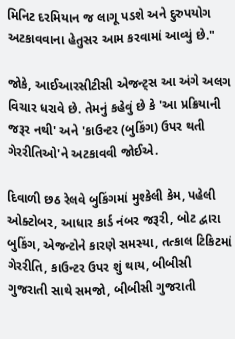મિનિટ દરમિયાન જ લાગૂ પડશે અને દુરુપયોગ અટકાવવાના હેતુસર આમ કરવામાં આવ્યું છે."

જોકે, આઈઆરસીટીસી એજન્ટ્સ આ અંગે અલગ વિચાર ધરાવે છે. તેમનું કહેવું છે કે 'આ પ્રક્રિયાની જરૂર નથી' અને 'કાઉન્ટર (બુકિંગ) ઉપર થતી ગેરરીતિઓ'ને અટકાવવી જોઈએ.

દિવાળી છઠ રેલવે બુકિંગમાં મુશ્કેલી કેમ, પહેલી ઓક્ટોબર, આધાર કાર્ડ નંબર જરૂરી, બોટ દ્વારા બુકિંગ, એજન્ટોને કારણે સમસ્યા, તત્કાલ ટિકિટમાં ગેરરીતિ, કાઉન્ટર ઉપર શું થાય, બીબીસી ગુજરાતી સાથે સમજો, બીબીસી ગુજરાતી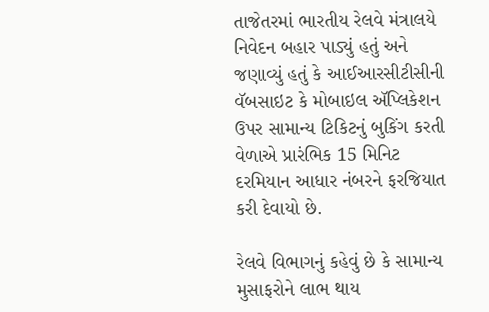તાજેતરમાં ભારતીય રેલવે મંત્રાલયે નિવેદન બહાર પાડ્યું હતું અને જણાવ્યું હતું કે આઈઆરસીટીસીની વૅબસાઇટ કે મોબાઇલ ઍપ્લિકેશન ઉપર સામાન્ય ટિકિટનું બુકિંગ કરતી વેળાએ પ્રારંભિક 15 મિનિટ દરમિયાન આધાર નંબરને ફરજિયાત કરી દેવાયો છે.

રેલવે વિભાગનું કહેવું છે કે સામાન્ય મુસાફરોને લાભ થાય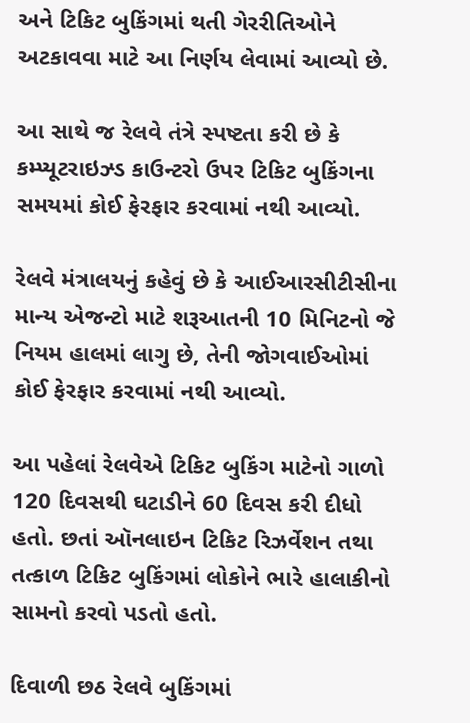અને ટિકિટ બુકિંગમાં થતી ગેરરીતિઓને અટકાવવા માટે આ નિર્ણય લેવામાં આવ્યો છે.

આ સાથે જ રેલવે તંત્રે સ્પષ્ટતા કરી છે કે કમ્પ્યૂટરાઇઝ્ડ કાઉન્ટરો ઉપર ટિકિટ બુકિંગના સમયમાં કોઈ ફેરફાર કરવામાં નથી આવ્યો.

રેલવે મંત્રાલયનું કહેવું છે કે આઈઆરસીટીસીના માન્ય એજન્ટો માટે શરૂઆતની 10 મિનિટનો જે નિયમ હાલમાં લાગુ છે, તેની જોગવાઈઓમાં કોઈ ફેરફાર કરવામાં નથી આવ્યો.

આ પહેલાં રેલવેએ ટિકિટ બુકિંગ માટેનો ગાળો 120 દિવસથી ઘટાડીને 60 દિવસ કરી દીધો હતો. છતાં ઑનલાઇન ટિકિટ રિઝર્વેશન તથા તત્કાળ ટિકિટ બુકિંગમાં લોકોને ભારે હાલાકીનો સામનો કરવો પડતો હતો.

દિવાળી છઠ રેલવે બુકિંગમાં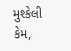મુશ્કેલી કેમ,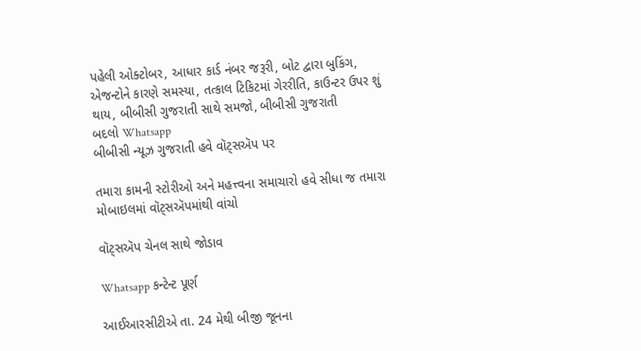પહેલી ઓક્ટોબર, આધાર કાર્ડ નંબર જરૂરી, બોટ દ્વારા બુકિંગ, એજન્ટોને કારણે સમસ્યા, તત્કાલ ટિકિટમાં ગેરરીતિ, કાઉન્ટર ઉપર શું થાય, બીબીસી ગુજરાતી સાથે સમજો, બીબીસી ગુજરાતી
બદલો Whatsapp
બીબીસી ન્યૂઝ ગુજરાતી હવે વૉટ્સઍપ પર

તમારા કામની સ્ટોરીઓ અને મહત્ત્વના સમાચારો હવે સીધા જ તમારા મોબાઇલમાં વૉટ્સઍપમાંથી વાંચો

વૉટ્સઍપ ચેનલ સાથે જોડાવ

Whatsapp કન્ટેન્ટ પૂર્ણ

આઈઆરસીટીએ તા. 24 મેથી બીજી જૂનના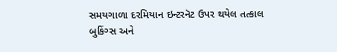સમયગાળા દરમિયાન ઇન્ટરનૅટ ઉપર થયેલ તત્કાલ બુકિંગ્સ અને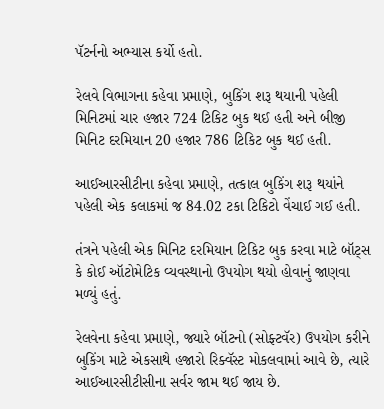પૅટર્નનો અભ્યાસ કર્યો હતો.

રેલવે વિભાગના કહેવા પ્રમાણે, બુકિંગ શરૂ થયાની પહેલી મિનિટમાં ચાર હજાર 724 ટિકિટ બુક થઈ હતી અને બીજી મિનિટ દરમિયાન 20 હજાર 786 ટિકિટ બુક થઈ હતી.

આઈઆરસીટીના કહેવા પ્રમાણે, તત્કાલ બુકિંગ શરૂ થયાંને પહેલી એક કલાકમાં જ 84.02 ટકા ટિકિટો વેંચાઈ ગઈ હતી.

તંત્રને પહેલી એક મિનિટ દરમિયાન ટિકિટ બુક કરવા માટે બૉટ્સ કે કોઈ ઑટોમેટિક વ્યવસ્થાનો ઉપયોગ થયો હોવાનું જાણવા મળ્યું હતું.

રેલવેના કહેવા પ્રમાણે, જ્યારે બૉટનો (સોફ્ટવૅર) ઉપયોગ કરીને બુકિંગ માટે એકસાથે હજારો રિક્વૅસ્ટ મોકલવામાં આવે છે, ત્યારે આઈઆરસીટીસીના સર્વર જામ થઈ જાય છે.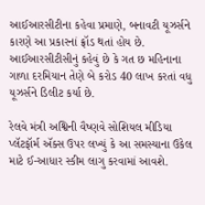આઈઆરસીટીના કહેવા પ્રમાણે, બનાવટી યૂઝર્સને કારણે આ પ્રકારનાં ફ્રૉડ થતાં હોય છે. આઈઆરસીટીસીનું કહેવું છે કે ગત છ મહિનાના ગાળા દરમિયાન તેણે બે કરોડ 40 લાખ કરતાં વધુ યૂઝર્સને ડિલીટ કર્યા છે.

રેલવે મંત્રી અશ્વિની વૈષ્ણવે સોશિયલ મીડિયા પ્લૅટફૉર્મ ઍક્સ ઉપર લખ્યું કે આ સમસ્યાના ઉકેલ માટે ઈ-આધાર સ્કીમ લાગુ કરવામાં આવશે.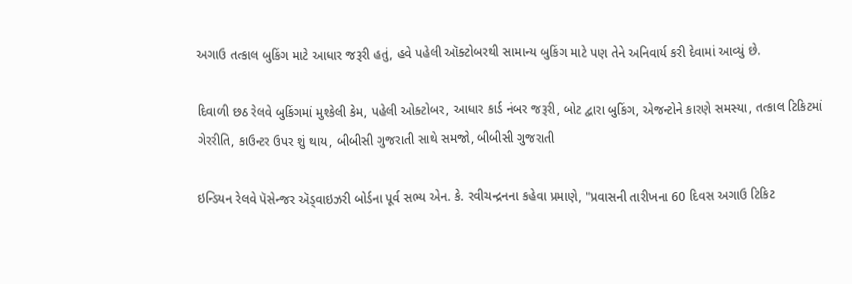અગાઉ તત્કાલ બુકિંગ માટે આધાર જરૂરી હતું, હવે પહેલી ઑક્ટોબરથી સામાન્ય બુકિંગ માટે પણ તેને અનિવાર્ય કરી દેવામાં આવ્યું છે.

દિવાળી છઠ રેલવે બુકિંગમાં મુશ્કેલી કેમ, પહેલી ઓક્ટોબર, આધાર કાર્ડ નંબર જરૂરી, બોટ દ્વારા બુકિંગ, એજન્ટોને કારણે સમસ્યા, તત્કાલ ટિકિટમાં ગેરરીતિ, કાઉન્ટર ઉપર શું થાય, બીબીસી ગુજરાતી સાથે સમજો, બીબીસી ગુજરાતી

ઇન્ડિયન રેલવે પૅસેન્જર ઍડ્વાઇઝરી બોર્ડના પૂર્વ સભ્ય એન. કે. રવીચન્દ્રનના કહેવા પ્રમાણે, "પ્રવાસની તારીખના 60 દિવસ અગાઉ ટિકિટ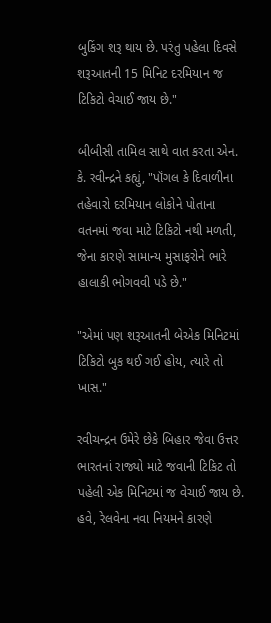બુકિંગ શરૂ થાય છે. પરંતુ પહેલા દિવસે શરૂઆતની 15 મિનિટ દરમિયાન જ ટિકિટો વેચાઈ જાય છે."

બીબીસી તામિલ સાથે વાત કરતા એન. કે. રવીન્દ્રને કહ્યું, "પૉંગલ કે દિવાળીના તહેવારો દરમિયાન લોકોને પોતાના વતનમાં જવા માટે ટિકિટો નથી મળતી, જેના કારણે સામાન્ય મુસાફરોને ભારે હાલાકી ભોગવવી પડે છે."

"એમાં પણ શરૂઆતની બેએક મિનિટમાં ટિકિટો બુક થઈ ગઈ હોય, ત્યારે તો ખાસ."

રવીચન્દ્રન ઉમેરે છેકે બિહાર જેવા ઉત્તર ભારતનાં રાજ્યો માટે જવાની ટિકિટ તો પહેલી એક મિનિટમાં જ વેચાઈ જાય છે. હવે, રેલવેના નવા નિયમને કારણે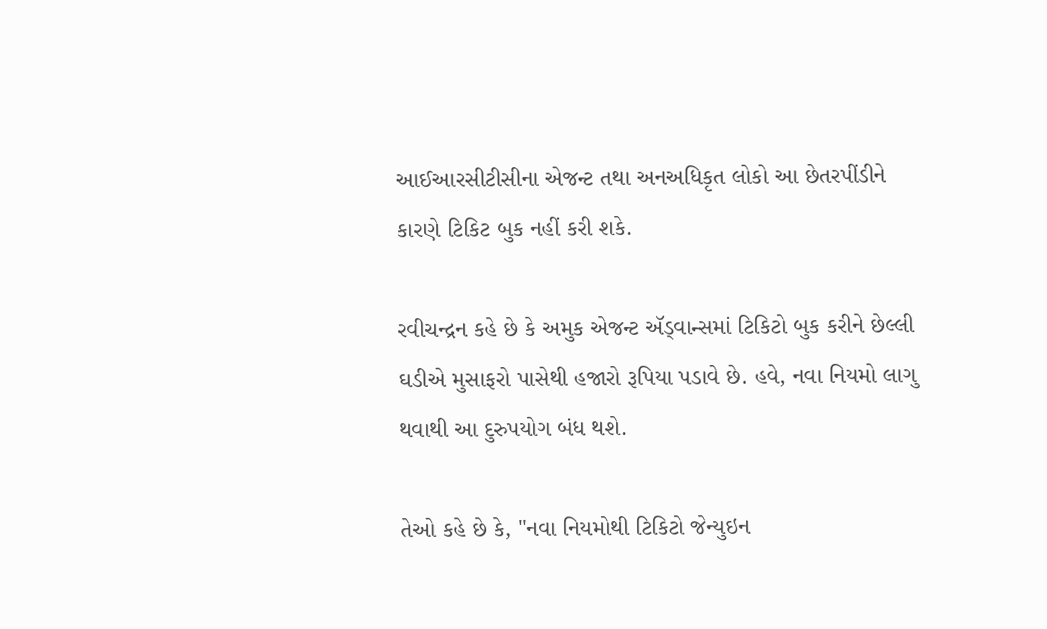આઈઆરસીટીસીના એજન્ટ તથા અનઅધિકૃત લોકો આ છેતરપીંડીને કારણે ટિકિટ બુક નહીં કરી શકે.

રવીચન્દ્રન કહે છે કે અમુક એજન્ટ ઍડ્વાન્સમાં ટિકિટો બુક કરીને છેલ્લી ઘડીએ મુસાફરો પાસેથી હજારો રૂપિયા પડાવે છે. હવે, નવા નિયમો લાગુ થવાથી આ દુરુપયોગ બંધ થશે.

તેઓ કહે છે કે, "નવા નિયમોથી ટિકિટો જેન્યુઇન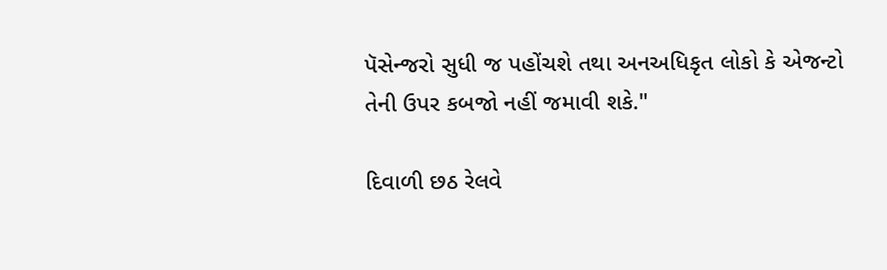પૅસેન્જરો સુધી જ પહોંચશે તથા અનઅધિકૃત લોકો કે એજન્ટો તેની ઉપર કબજો નહીં જમાવી શકે."

દિવાળી છઠ રેલવે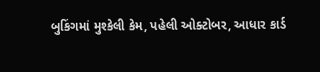બુકિંગમાં મુશ્કેલી કેમ, પહેલી ઓક્ટોબર, આધાર કાર્ડ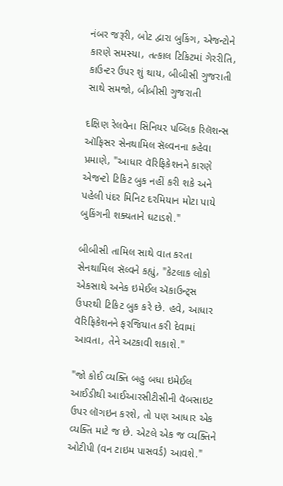નંબર જરૂરી, બોટ દ્વારા બુકિંગ, એજન્ટોને કારણે સમસ્યા, તત્કાલ ટિકિટમાં ગેરરીતિ, કાઉન્ટર ઉપર શું થાય, બીબીસી ગુજરાતી સાથે સમજો, બીબીસી ગુજરાતી

દક્ષિણ રેલવેના સિનિયર પબ્લિક રિલૅશન્સ ઑફિસર સેનથામિલ સૅલ્વનના કહેવા પ્રમાણે, "આધાર વૅરિફિકેશનને કારણે એજન્ટો ટિકિટ બુક નહીં કરી શકે અને પહેલી પંદર મિનિટ દરમિયાન મોટા પાયે બુકિંગની શક્યતાને ઘટાડશે."

બીબીસી તામિલ સાથે વાત કરતા સેનથામિલ સૅલ્વને કહ્યું, "કેટલાક લોકો એકસાથે અનેક ઇમેઈલ ઍકાઉન્ટ્સ ઉપરથી ટિકિટ બુક કરે છે. હવે, આધાર વૅરિફિકેશનને ફરજિયાત કરી દેવામાં આવતા, તેને અટકાવી શકાશે."

"જો કોઈ વ્યક્તિ બહુ બધા ઇમેઈલ આઈડીથી આઈઆરસીટીસીની વૅબસાઇટ ઉપર લૉગઇન કરશે, તો પણ આધાર એક વ્યક્તિ માટે જ છે. એટલે એક જ વ્યક્તિને ઓટીપી (વન ટાઇમ પાસવર્ડ) આવશે."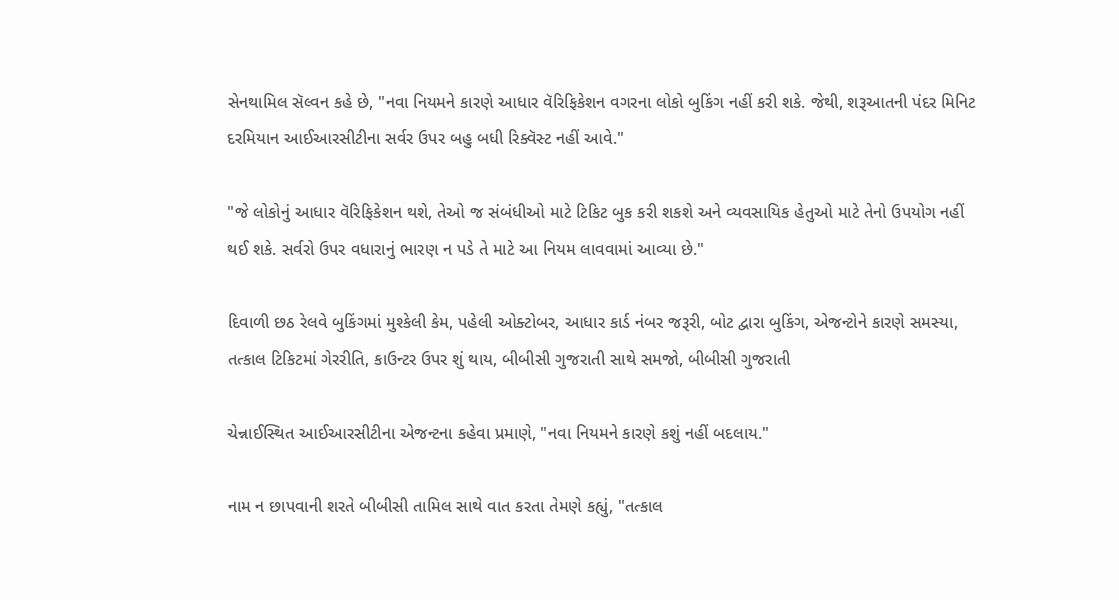સેનથામિલ સૅલ્વન કહે છે, "નવા નિયમને કારણે આધાર વૅરિફિકેશન વગરના લોકો બુકિંગ નહીં કરી શકે. જેથી, શરૂઆતની પંદર મિનિટ દરમિયાન આઈઆરસીટીના સર્વર ઉપર બહુ બધી રિક્વૅસ્ટ નહીં આવે."

"જે લોકોનું આધાર વૅરિફિકેશન થશે, તેઓ જ સંબંધીઓ માટે ટિકિટ બુક કરી શકશે અને વ્યવસાયિક હેતુઓ માટે તેનો ઉપયોગ નહીં થઈ શકે. સર્વરો ઉપર વધારાનું ભારણ ન પડે તે માટે આ નિયમ લાવવામાં આવ્યા છે."

દિવાળી છઠ રેલવે બુકિંગમાં મુશ્કેલી કેમ, પહેલી ઓક્ટોબર, આધાર કાર્ડ નંબર જરૂરી, બોટ દ્વારા બુકિંગ, એજન્ટોને કારણે સમસ્યા, તત્કાલ ટિકિટમાં ગેરરીતિ, કાઉન્ટર ઉપર શું થાય, બીબીસી ગુજરાતી સાથે સમજો, બીબીસી ગુજરાતી

ચેન્નાઈસ્થિત આઈઆરસીટીના એજન્ટના કહેવા પ્રમાણે, "નવા નિયમને કારણે કશું નહીં બદલાય."

નામ ન છાપવાની શરતે બીબીસી તામિલ સાથે વાત કરતા તેમણે કહ્યું, "તત્કાલ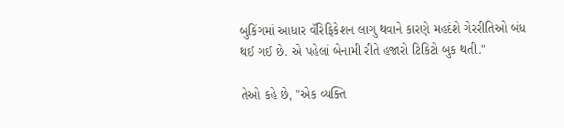બુકિંગમાં આધાર વૅરિફિકેશન લાગુ થવાને કારણે મહદંશે ગેરરીતિઓ બંધ થઈ ગઈ છે. એ પહેલાં બેનામી રીતે હજારો ટિકિટો બુક થતી."

તેઓ કહે છે, "એક વ્યક્તિ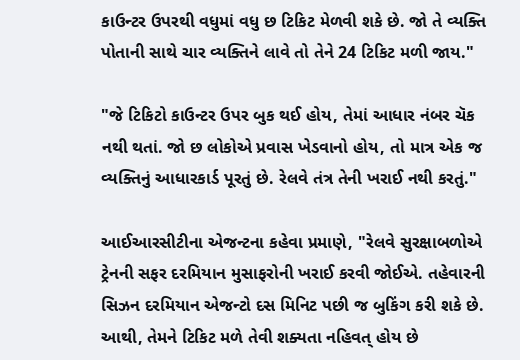કાઉન્ટર ઉપરથી વધુમાં વધુ છ ટિકિટ મેળવી શકે છે. જો તે વ્યક્તિ પોતાની સાથે ચાર વ્યક્તિને લાવે તો તેને 24 ટિકિટ મળી જાય."

"જે ટિકિટો કાઉન્ટર ઉપર બુક થઈ હોય, તેમાં આધાર નંબર ચૅક નથી થતાં. જો છ લોકોએ પ્રવાસ ખેડવાનો હોય, તો માત્ર એક જ વ્યક્તિનું આધારકાર્ડ પૂરતું છે. રેલવે તંત્ર તેની ખરાઈ નથી કરતું."

આઈઆરસીટીના એજન્ટના કહેવા પ્રમાણે, "રેલવે સુરક્ષાબળોએ ટ્રેનની સફર દરમિયાન મુસાફરોની ખરાઈ કરવી જોઈએ. તહેવારની સિઝન દરમિયાન એજન્ટો દસ મિનિટ પછી જ બુકિંગ કરી શકે છે. આથી, તેમને ટિકિટ મળે તેવી શક્યતા નહિવત્ હોય છે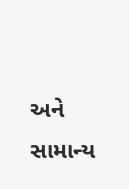અને સામાન્ય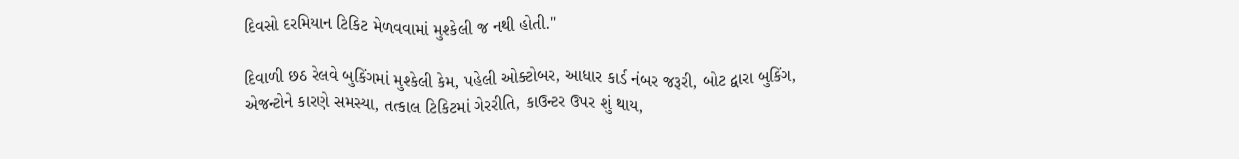દિવસો દરમિયાન ટિકિટ મેળવવામાં મુશ્કેલી જ નથી હોતી."

દિવાળી છઠ રેલવે બુકિંગમાં મુશ્કેલી કેમ, પહેલી ઓક્ટોબર, આધાર કાર્ડ નંબર જરૂરી, બોટ દ્વારા બુકિંગ, એજન્ટોને કારણે સમસ્યા, તત્કાલ ટિકિટમાં ગેરરીતિ, કાઉન્ટર ઉપર શું થાય,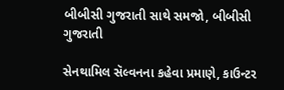બીબીસી ગુજરાતી સાથે સમજો, બીબીસી ગુજરાતી

સેનથામિલ સૅલ્વનના કહેવા પ્રમાણે, કાઉન્ટર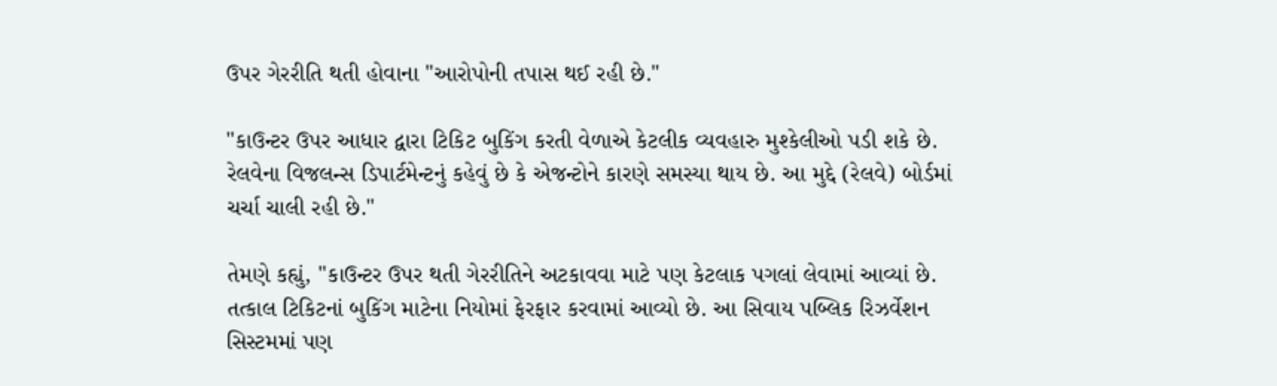ઉપર ગેરરીતિ થતી હોવાના "આરોપોની તપાસ થઈ રહી છે."

"કાઉન્ટર ઉપર આધાર દ્વારા ટિકિટ બુકિંગ કરતી વેળાએ કેટલીક વ્યવહારુ મુશ્કેલીઓ પડી શકે છે. રેલવેના વિજલન્સ ડિપાર્ટમેન્ટનું કહેવું છે કે એજન્ટોને કારણે સમસ્યા થાય છે. આ મુદ્દે (રેલવે) બોર્ડમાં ચર્ચા ચાલી રહી છે."

તેમણે કહ્યું, "કાઉન્ટર ઉપર થતી ગેરરીતિને અટકાવવા માટે પણ કેટલાક પગલાં લેવામાં આવ્યાં છે. તત્કાલ ટિકિટનાં બુકિંગ માટેના નિયોમાં ફેરફાર કરવામાં આવ્યો છે. આ સિવાય પબ્લિક રિઝર્વેશન સિસ્ટમમાં પણ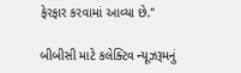ફેરફાર કરવામાં આવ્યા છે."

બીબીસી માટે કલેક્ટિવ ન્યૂઝરૂમનું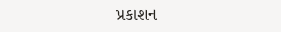પ્રકાશન